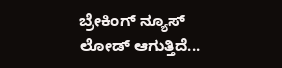ಬ್ರೇಕಿಂಗ್ ನ್ಯೂಸ್
ಲೋಡ್ ಆಗುತ್ತಿದೆ...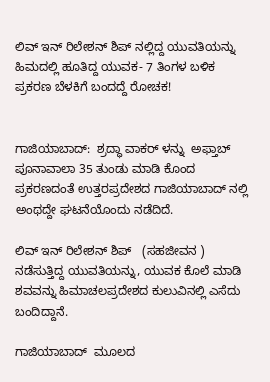ಲಿವ್ ಇನ್ ರಿಲೇಶನ್ ಶಿಪ್ ನಲ್ಲಿದ್ದ ಯುವತಿಯನ್ನು ಹಿಮದಲ್ಲಿ ಹೂತಿದ್ದ ಯುವಕ- 7 ತಿಂಗಳ ಬಳಿಕ ಪ್ರಕರಣ ಬೆಳಕಿಗೆ ಬಂದದ್ದೆ ರೋಚಕ!


ಗಾಜಿಯಾಬಾದ್:  ಶ್ರದ್ಧಾ ವಾಕರ್ ಳನ್ನು  ಅಫ್ತಾಬ್  ಪೂನಾವಾಲಾ 35 ತುಂಡು ಮಾಡಿ ಕೊಂದ ಪ್ರಕರಣದಂತೆ ಉತ್ತರಪ್ರದೇಶದ ಗಾಜಿಯಾಬಾದ್ ನಲ್ಲಿ  ಅಂಥದ್ದೇ ಘಟನೆಯೊಂದು ನಡೆದಿದೆ.

ಲಿವ್ ಇನ್ ರಿಲೇಶನ್ ಶಿಪ್   (ಸಹಜೀವನ ) ನಡೆಸುತ್ತಿದ್ದ ಯುವತಿಯನ್ನು, ಯುವಕ ಕೊಲೆ ಮಾಡಿ ಶವವನ್ನು ಹಿಮಾಚಲಪ್ರದೇಶದ ಕುಲುವಿನಲ್ಲಿ ಎಸೆದು ಬಂದಿದ್ದಾನೆ.

ಗಾಜಿಯಾಬಾದ್  ಮೂಲದ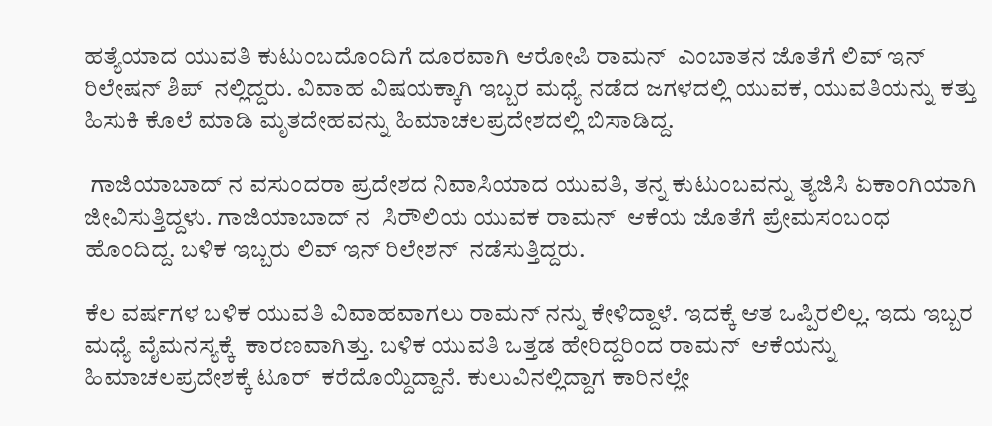ಹತ್ಯೆಯಾದ ಯುವತಿ ಕುಟುಂಬದೊಂದಿಗೆ ದೂರವಾಗಿ ಆರೋಪಿ ರಾಮನ್  ಎಂಬಾತನ ಜೊತೆಗೆ ಲಿವ್ ಇನ್  ರಿಲೇಷನ್ ಶಿಪ್  ನಲ್ಲಿದ್ದರು. ವಿವಾಹ ವಿಷಯಕ್ಕಾಗಿ ಇಬ್ಬರ ಮಧ್ಯೆ ನಡೆದ ಜಗಳದಲ್ಲಿ ಯುವಕ, ಯುವತಿಯನ್ನು ಕತ್ತು ಹಿಸುಕಿ ಕೊಲೆ ಮಾಡಿ ಮೃತದೇಹವನ್ನು ಹಿಮಾಚಲಪ್ರದೇಶದಲ್ಲಿ ಬಿಸಾಡಿದ್ದ.

 ಗಾಜಿಯಾಬಾದ್ ನ ವಸುಂದರಾ ಪ್ರದೇಶದ ನಿವಾಸಿಯಾದ ಯುವತಿ, ತನ್ನ ಕುಟುಂಬವನ್ನು ತ್ಯಜಿಸಿ ಏಕಾಂಗಿಯಾಗಿ ಜೀವಿಸುತ್ತಿದ್ದಳು. ಗಾಜಿಯಾಬಾದ್ ನ  ಸಿರೌಲಿಯ ಯುವಕ ರಾಮನ್  ಆಕೆಯ ಜೊತೆಗೆ ಪ್ರೇಮಸಂಬಂಧ ಹೊಂದಿದ್ದ. ಬಳಿಕ ಇಬ್ಬರು ಲಿವ್ ಇನ್ ರಿಲೇಶನ್  ನಡೆಸುತ್ತಿದ್ದರು.

ಕೆಲ ವರ್ಷಗಳ ಬಳಿಕ ಯುವತಿ ವಿವಾಹವಾಗಲು ರಾಮನ್ ನನ್ನು ಕೇಳಿದ್ದಾಳೆ. ಇದಕ್ಕೆ ಆತ ಒಪ್ಪಿರಲಿಲ್ಲ. ಇದು ಇಬ್ಬರ ಮಧ್ಯೆ ವೈಮನಸ್ಯಕ್ಕೆ  ಕಾರಣವಾಗಿತ್ತು. ಬಳಿಕ ಯುವತಿ ಒತ್ತಡ ಹೇರಿದ್ದರಿಂದ ರಾಮನ್  ಆಕೆಯನ್ನು ಹಿಮಾಚಲಪ್ರದೇಶಕ್ಕೆ ಟೂರ್  ಕರೆದೊಯ್ದಿದ್ದಾನೆ. ಕುಲುವಿನಲ್ಲಿದ್ದಾಗ ಕಾರಿನಲ್ಲೇ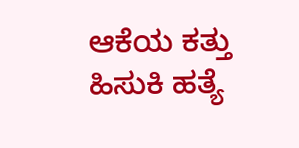ಆಕೆಯ ಕತ್ತು ಹಿಸುಕಿ ಹತ್ಯೆ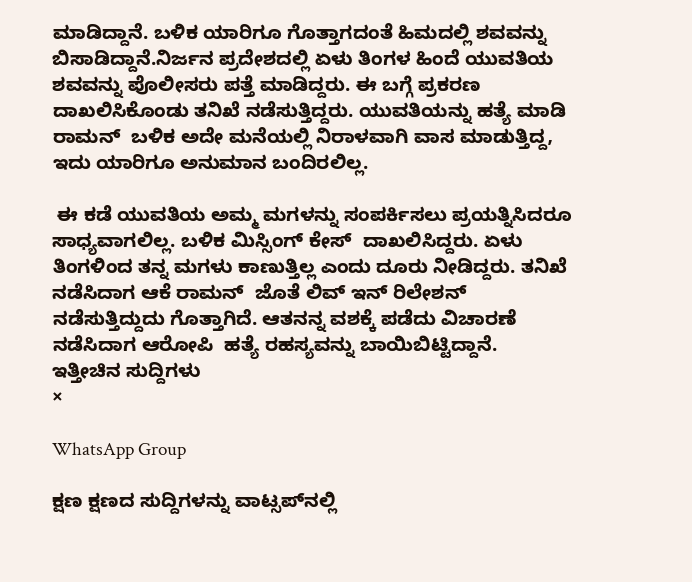ಮಾಡಿದ್ದಾನೆ. ಬಳಿಕ ಯಾರಿಗೂ ಗೊತ್ತಾಗದಂತೆ ಹಿಮದಲ್ಲಿ ಶವವನ್ನು ಬಿಸಾಡಿದ್ದಾನೆ.ನಿರ್ಜನ ಪ್ರದೇಶದಲ್ಲಿ ಏಳು ತಿಂಗಳ ಹಿಂದೆ ಯುವತಿಯ ಶವವನ್ನು ಪೊಲೀಸರು ಪತ್ತೆ ಮಾಡಿದ್ದರು. ಈ ಬಗ್ಗೆ ಪ್ರಕರಣ ದಾಖಲಿಸಿಕೊಂಡು ತನಿಖೆ ನಡೆಸುತ್ತಿದ್ದರು. ಯುವತಿಯನ್ನು ಹತ್ಯೆ ಮಾಡಿ ರಾಮನ್  ಬಳಿಕ ಅದೇ ಮನೆಯಲ್ಲಿ ನಿರಾಳವಾಗಿ ವಾಸ ಮಾಡುತ್ತಿದ್ದ, ಇದು ಯಾರಿಗೂ ಅನುಮಾನ ಬಂದಿರಲಿಲ್ಲ.

 ಈ ಕಡೆ ಯುವತಿಯ ಅಮ್ಮ ಮಗಳನ್ನು ಸಂಪರ್ಕಿಸಲು ಪ್ರಯತ್ನಿಸಿದರೂ ಸಾಧ್ಯವಾಗಲಿಲ್ಲ. ಬಳಿಕ ಮಿಸ್ಸಿಂಗ್ ಕೇಸ್  ದಾಖಲಿಸಿದ್ದರು. ಏಳು ತಿಂಗಳಿಂದ ತನ್ನ ಮಗಳು ಕಾಣುತ್ತಿಲ್ಲ ಎಂದು ದೂರು ನೀಡಿದ್ದರು. ತನಿಖೆ ನಡೆಸಿದಾಗ ಆಕೆ ರಾಮನ್  ಜೊತೆ ಲಿವ್ ಇನ್ ರಿಲೇಶನ್ ನಡೆಸುತ್ತಿದ್ದುದು ಗೊತ್ತಾಗಿದೆ. ಆತನನ್ನ ವಶಕ್ಕೆ ಪಡೆದು ವಿಚಾರಣೆ ನಡೆಸಿದಾಗ ಆರೋಪಿ  ಹತ್ಯೆ ರಹಸ್ಯವನ್ನು ಬಾಯಿಬಿಟ್ಟಿದ್ದಾನೆ.
ಇತ್ತೀಚಿನ ಸುದ್ದಿಗಳು
×

WhatsApp Group

ಕ್ಷಣ ಕ್ಷಣದ ಸುದ್ದಿಗಳನ್ನು ವಾಟ್ಸಪ್‌ನಲ್ಲಿ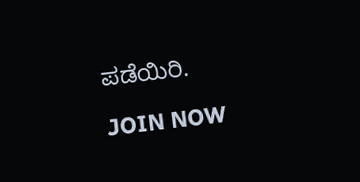ಪಡೆಯಿರಿ.

JOIN NOW